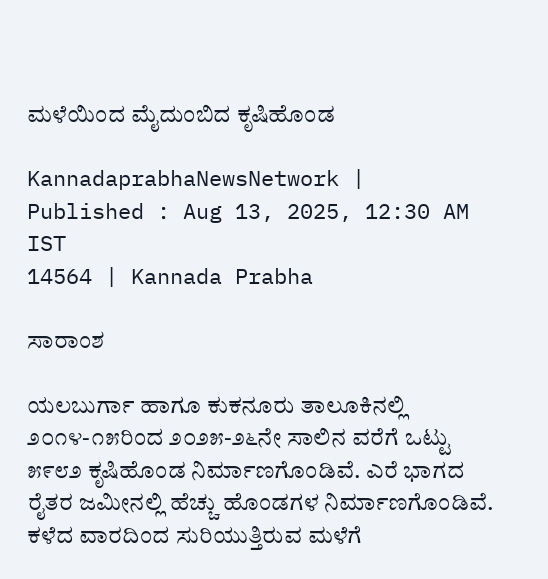ಮಳೆಯಿಂದ ಮೈದುಂಬಿದ ಕೃಷಿಹೊಂಡ

KannadaprabhaNewsNetwork |
Published : Aug 13, 2025, 12:30 AM IST
14564 | Kannada Prabha

ಸಾರಾಂಶ

ಯಲಬುರ್ಗಾ ಹಾಗೂ ಕುಕನೂರು ತಾಲೂಕಿನಲ್ಲಿ ೨೦೧೪-೧೫ರಿಂದ ೨೦೨೫-೨೬ನೇ ಸಾಲಿನ ವರೆಗೆ ಒಟ್ಟು ೫೯೮೨ ಕೃಷಿಹೊಂಡ ನಿರ್ಮಾಣಗೊಂಡಿವೆ. ಎರೆ ಭಾಗದ ರೈತರ ಜಮೀನಲ್ಲಿ ಹೆಚ್ಚು ಹೊಂಡಗಳ ನಿರ್ಮಾಣಗೊಂಡಿವೆ. ಕಳೆದ ವಾರದಿಂದ ಸುರಿಯುತ್ತಿರುವ ಮಳೆಗೆ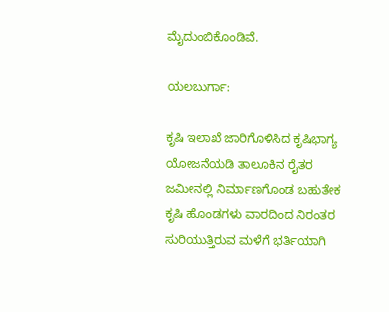ಮೈದುಂಬಿಕೊಂಡಿವೆ.

ಯಲಬುರ್ಗಾ:

ಕೃಷಿ ಇಲಾಖೆ ಜಾರಿಗೊಳಿಸಿದ ಕೃಷಿಭಾಗ್ಯ ಯೋಜನೆಯಡಿ ತಾಲೂಕಿನ ರೈತರ ಜಮೀನಲ್ಲಿ ನಿರ್ಮಾಣಗೊಂಡ ಬಹುತೇಕ ಕೃಷಿ ಹೊಂಡಗಳು ವಾರದಿಂದ ನಿರಂತರ ಸುರಿಯುತ್ತಿರುವ ಮಳೆಗೆ ಭರ್ತಿಯಾಗಿ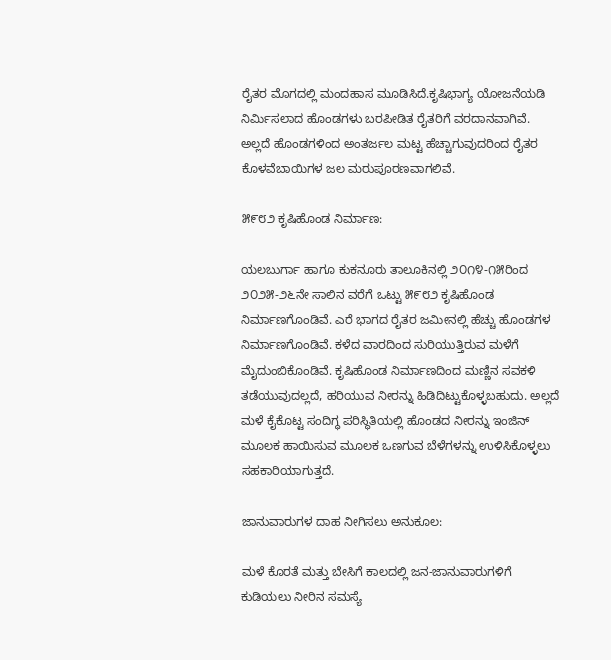ರೈತರ ಮೊಗದಲ್ಲಿ ಮಂದಹಾಸ ಮೂಡಿಸಿದೆ.ಕೃಷಿಭಾಗ್ಯ ಯೋಜನೆಯಡಿ ನಿರ್ಮಿಸಲಾದ ಹೊಂಡಗಳು ಬರಪೀಡಿತ ರೈತರಿಗೆ ವರದಾನವಾಗಿವೆ. ಅಲ್ಲದೆ ಹೊಂಡಗಳಿಂದ ಅಂತರ್ಜಲ ಮಟ್ಟ ಹೆಚ್ಚಾಗುವುದರಿಂದ ರೈತರ ಕೊಳವೆಬಾಯಿಗಳ ಜಲ ಮರುಪೂರಣವಾಗಲಿವೆ.

೫೯೮೨ ಕೃಷಿಹೊಂಡ ನಿರ್ಮಾಣ:

ಯಲಬುರ್ಗಾ ಹಾಗೂ ಕುಕನೂರು ತಾಲೂಕಿನಲ್ಲಿ ೨೦೧೪-೧೫ರಿಂದ ೨೦೨೫-೨೬ನೇ ಸಾಲಿನ ವರೆಗೆ ಒಟ್ಟು ೫೯೮೨ ಕೃಷಿಹೊಂಡ ನಿರ್ಮಾಣಗೊಂಡಿವೆ. ಎರೆ ಭಾಗದ ರೈತರ ಜಮೀನಲ್ಲಿ ಹೆಚ್ಚು ಹೊಂಡಗಳ ನಿರ್ಮಾಣಗೊಂಡಿವೆ. ಕಳೆದ ವಾರದಿಂದ ಸುರಿಯುತ್ತಿರುವ ಮಳೆಗೆ ಮೈದುಂಬಿಕೊಂಡಿವೆ. ಕೃಷಿಹೊಂಡ ನಿರ್ಮಾಣದಿಂದ ಮಣ್ಣಿನ ಸವಕಳಿ ತಡೆಯುವುದಲ್ಲದೆ, ಹರಿಯುವ ನೀರನ್ನು ಹಿಡಿದಿಟ್ಟುಕೊಳ್ಳಬಹುದು. ಅಲ್ಲದೆ ಮಳೆ ಕೈಕೊಟ್ಟ ಸಂದಿಗ್ಧ ಪರಿಸ್ಥಿತಿಯಲ್ಲಿ ಹೊಂಡದ ನೀರನ್ನು ಇಂಜಿನ್ ಮೂಲಕ ಹಾಯಿಸುವ ಮೂಲಕ ಒಣಗುವ ಬೆಳೆಗಳನ್ನು ಉಳಿಸಿಕೊಳ್ಳಲು ಸಹಕಾರಿಯಾಗುತ್ತದೆ.

ಜಾನುವಾರುಗಳ ದಾಹ ನೀಗಿಸಲು ಅನುಕೂಲ:

ಮಳೆ ಕೊರತೆ ಮತ್ತು ಬೇಸಿಗೆ ಕಾಲದಲ್ಲಿ ಜನ-ಜಾನುವಾರುಗಳಿಗೆ ಕುಡಿಯಲು ನೀರಿನ ಸಮಸ್ಯೆ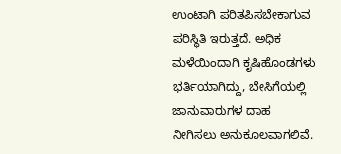ಉಂಟಾಗಿ ಪರಿತಪಿಸಬೇಕಾಗುವ ಪರಿಸ್ಥಿತಿ ಇರುತ್ತದೆ. ಅಧಿಕ ಮಳೆಯಿಂದಾಗಿ ಕೃಷಿಹೊಂಡಗಳು ಭರ್ತಿಯಾಗಿದ್ದು, ಬೇಸಿಗೆಯಲ್ಲಿ ಜಾನುವಾರುಗಳ ದಾಹ ನೀಗಿಸಲು ಅನುಕೂಲವಾಗಲಿವೆ.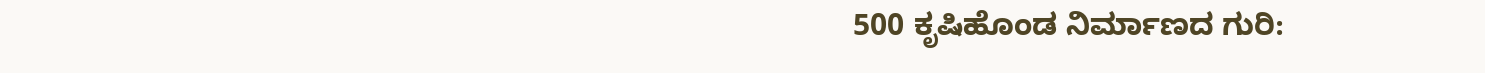500 ಕೃಷಿಹೊಂಡ ನಿರ್ಮಾಣದ ಗುರಿ: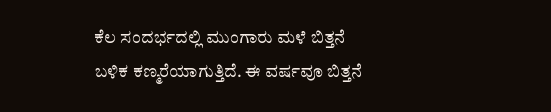ಕೆಲ ಸಂದರ್ಭದಲ್ಲಿ ಮುಂಗಾರು ಮಳೆ ಬಿತ್ತನೆ ಬಳಿಕ ಕಣ್ಮರೆಯಾಗುತ್ತಿದೆ. ಈ ವರ್ಷವೂ ಬಿತ್ತನೆ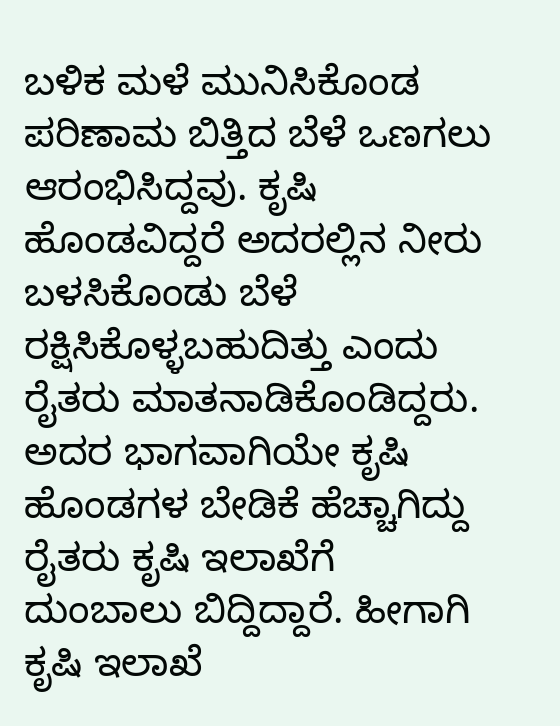ಬಳಿಕ ಮಳೆ ಮುನಿಸಿಕೊಂಡ ಪರಿಣಾಮ ಬಿತ್ತಿದ ಬೆಳೆ ಒಣಗಲು ಆರಂಭಿಸಿದ್ದವು. ಕೃಷಿ ಹೊಂಡವಿದ್ದರೆ ಅದರಲ್ಲಿನ ನೀರು ಬಳಸಿಕೊಂಡು ಬೆಳೆ ರಕ್ಷಿಸಿಕೊಳ್ಳಬಹುದಿತ್ತು ಎಂದು ರೈತರು ಮಾತನಾಡಿಕೊಂಡಿದ್ದರು. ಅದರ ಭಾಗವಾಗಿಯೇ ಕೃಷಿ ಹೊಂಡಗಳ ಬೇಡಿಕೆ ಹೆಚ್ಚಾಗಿದ್ದು ರೈತರು ಕೃಷಿ ಇಲಾಖೆಗೆ ದುಂಬಾಲು ಬಿದ್ದಿದ್ದಾರೆ. ಹೀಗಾಗಿ ಕೃಷಿ ಇಲಾಖೆ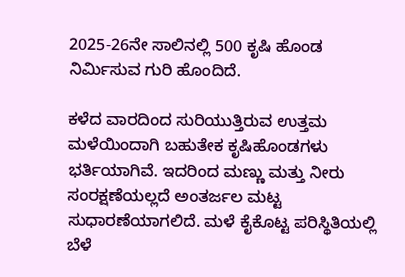2025-26ನೇ ಸಾಲಿನಲ್ಲಿ 500 ಕೃಷಿ ಹೊಂಡ ನಿರ್ಮಿಸುವ ಗುರಿ ಹೊಂದಿದೆ.

ಕಳೆದ ವಾರದಿಂದ ಸುರಿಯುತ್ತಿರುವ ಉತ್ತಮ ಮಳೆಯಿಂದಾಗಿ ಬಹುತೇಕ ಕೃಷಿಹೊಂಡಗಳು ಭರ್ತಿಯಾಗಿವೆ. ಇದರಿಂದ ಮಣ್ಣು ಮತ್ತು ನೀರು ಸಂರಕ್ಷಣೆಯಲ್ಲದೆ ಅಂತರ್ಜಲ ಮಟ್ಟ ಸುಧಾರಣೆಯಾಗಲಿದೆ. ಮಳೆ ಕೈಕೊಟ್ಟ ಪರಿಸ್ಥಿತಿಯಲ್ಲಿ ಬೆಳೆ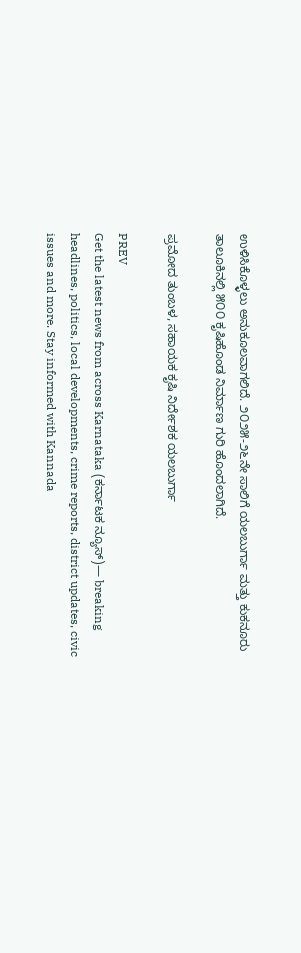ಉಳಿಸಿಕೊಳ್ಳಲು ಅನುಕೂಲವಾಗಲಿದೆ. ೨೦೨೫-೨೬ನೇ ಸಾಲಿಗೆ ಯಲಬುರ್ಗಾ ಮತ್ತು ಕುಕನೂರು ತಾಲೂಕಿನಲ್ಲಿ ೫೦೦ ಕೃಷಿಹೊಂಡ ನಿರ್ಮಾಣ ಗುರಿ ಹೊಂದಲಾಗಿದೆ.

ಪ್ರಮೋದ ತುಂಬಳ, ಸಹಾಯಕ ಕೃಷಿ ನಿರ್ದೇಶಕ ಯಲಬುರ್ಗಾ

PREV
Get the latest news from across Karnataka (ಕರ್ನಾಟಕ ನ್ಯೂಸ್)— breaking headlines, politics, local developments, crime reports, district updates, civic issues and more. Stay informed with Kannada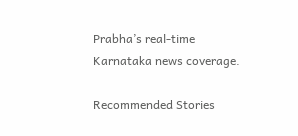Prabha’s real‑time Karnataka news coverage.

Recommended Stories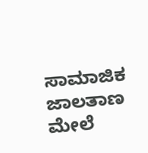ಸಾಮಾಜಿಕ ಜಾಲತಾಣ ಮೇಲೆ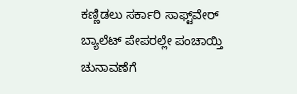ಕಣ್ಣಿಡಲು ಸರ್ಕಾರಿ ಸಾಫ್ಟ್‌ವೇರ್‌
ಬ್ಯಾಲೆಟ್‌ ಪೇಪರಲ್ಲೇ ಪಂಚಾಯ್ತಿ ಚುನಾವಣೆಗೆ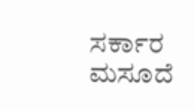ಸರ್ಕಾರ ಮಸೂದೆ